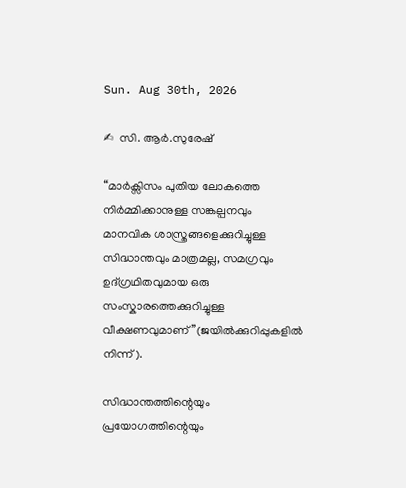Sun. Aug 30th, 2026

✍  സി. ആർ.സുരേഷ്

“മാർക്സിസം പുതിയ ലോകത്തെ നിർമ്മിക്കാനുള്ള സങ്കല്പനവും മാനവിക ശാസ്ത്രങ്ങളെക്കുറിച്ചുള്ള സിദ്ധാന്തവും മാത്രമല്ല, സമഗ്രവും ഉദ്ഗ്രഥിതവുമായ ഒരു സംസ്കാരത്തെക്കുറിച്ചുള്ള വീക്ഷണവുമാണ്”(ജയിൽക്കുറിപ്പുകളിൽ നിന്ന്).

സിദ്ധാന്തത്തിന്റെയും പ്രയോഗത്തിന്റെയും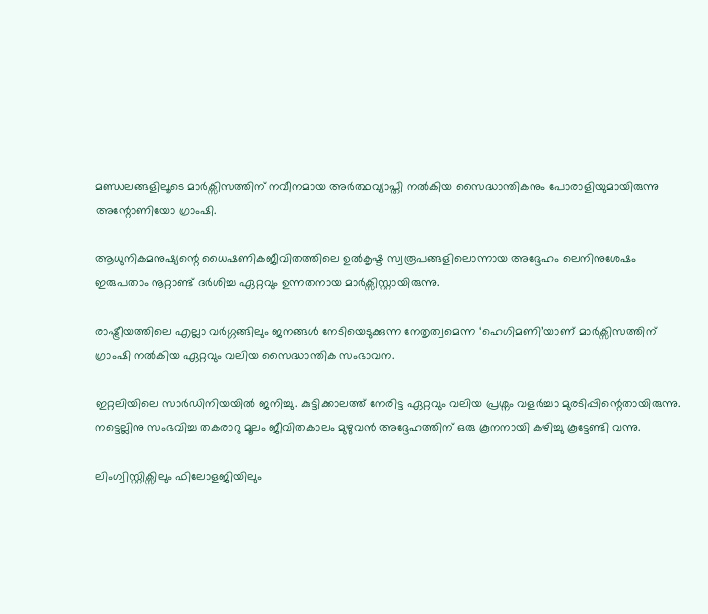മണ്ഡലങ്ങളിലൂടെ മാർക്സിസത്തിന് നവീനമായ അർത്ഥവ്യാപ്തി നൽകിയ സൈദ്ധാന്തികനും പോരാളിയുമായിരുന്നു അന്റോണിയോ ഗ്രാംഷി.

ആധുനികമനുഷ്യന്റെ ധൈഷണികജീവിതത്തിലെ ഉൽകൃഷ്ട സ്വരൂപങ്ങളിലൊന്നായ അദ്ദേഹം ലെനിനുശേഷം ഇരുപതാം നൂറ്റാണ്ട് ദർശിച്ച ഏറ്റവും ഉന്നതനായ മാർക്സിസ്റ്റായിരുന്നു.

രാഷ്ട്രീയത്തിലെ എല്ലാ വർഗ്ഗങ്ങിലും ജനങ്ങൾ നേടിയെടുക്കുന്ന നേതൃത്വമെന്ന ‘ഹെഗിമണി’യാണ് മാർക്സിസത്തിന് ഗ്രാംഷി നൽകിയ ഏറ്റവും വലിയ സൈദ്ധാന്തിക സംഭാവന.

ഇറ്റലിയിലെ സാർഡിനിയയിൽ ജനിച്ചു. കുട്ടിക്കാലത്ത് നേരിട്ട ഏറ്റവും വലിയ പ്രശ്നം വളർച്ചാ മുരടിപ്പിന്റെതായിരുന്നു. നട്ടെല്ലിനു സംഭവിച്ച തകരാറു മൂലം ജീവിതകാലം മുഴുവൻ അദ്ദേഹത്തിന് ഒരു കൂനനായി കഴിച്ചു കൂട്ടേണ്ടി വന്നു.

ലിംഗ്വിസ്റ്റിക്സിലും ഫിലോളജിയിലും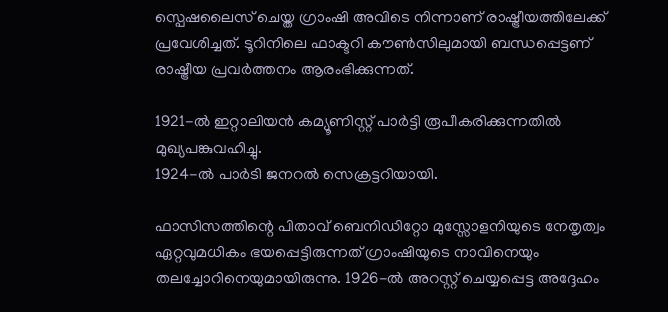സ്പെഷലൈസ് ചെയ്ത ഗ്രാംഷി അവിടെ നിന്നാണ് രാഷ്ട്രീയത്തിലേക്ക് പ്രവേശിച്ചത്. ടൂറിനിലെ ഫാക്ടറി കൗൺസിലുമായി ബന്ധപ്പെട്ടണ് രാഷ്ട്രീയ പ്രവർത്തനം ആരംഭിക്കുന്നത്.

1921-ൽ ഇറ്റാലിയൻ കമ്യൂണിസ്റ്റ് പാർട്ടി രൂപീകരിക്കുന്നതിൽ മുഖ്യപങ്കുവഹിച്ചു.
1924-ൽ പാർടി ജനറൽ സെക്രട്ടറിയായി.

ഫാസിസത്തിന്റെ പിതാവ് ബെനിഡിറ്റോ മുസ്സോളനിയുടെ നേതൃത്വം ഏറ്റവുമധികം ഭയപ്പെട്ടിരുന്നത് ഗ്രാംഷിയുടെ നാവിനെയും തലച്ചോറിനെയുമായിരുന്നു. 1926-ൽ അറസ്റ്റ് ചെയ്യപ്പെട്ട അദ്ദേഹം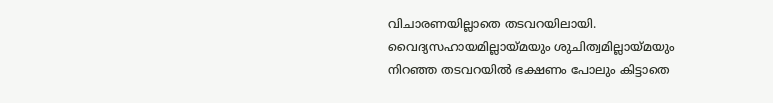വിചാരണയില്ലാതെ തടവറയിലായി. വൈദ്യസഹായമില്ലായ്മയും ശുചിത്വമില്ലായ്മയും നിറഞ്ഞ തടവറയിൽ ഭക്ഷണം പോലും കിട്ടാതെ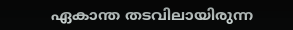ഏകാന്ത തടവിലായിരുന്ന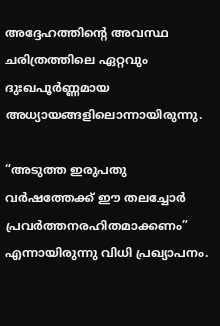അദ്ദേഹത്തിന്റെ അവസ്ഥ ചരിത്രത്തിലെ ഏറ്റവും ദുഃഖപൂർണ്ണമായ അധ്യായങ്ങളിലൊന്നായിരുന്നു.

“അടുത്ത ഇരുപതു വർഷത്തേക്ക് ഈ തലച്ചോർ പ്രവർത്തനരഹിതമാക്കണം” എന്നായിരുന്നു വിധി പ്രഖ്യാപനം.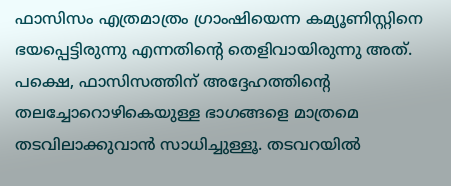ഫാസിസം എത്രമാത്രം ഗ്രാംഷിയെന്ന കമ്യൂണിസ്റ്റിനെ ഭയപ്പെട്ടിരുന്നു എന്നതിന്റെ തെളിവായിരുന്നു അത്. പക്ഷെ, ഫാസിസത്തിന് അദ്ദേഹത്തിന്‍റെ തലച്ചോറൊഴികെയുള്ള ഭാഗങ്ങളെ മാത്രമെ തടവിലാക്കുവാൻ സാധിച്ചുള്ളൂ. തടവറയിൽ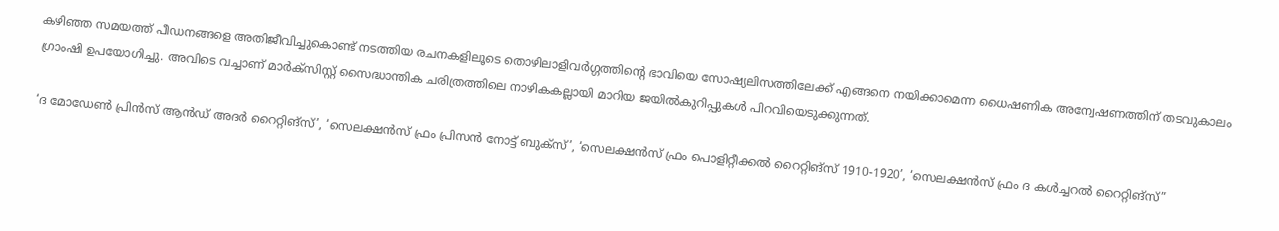കഴിഞ്ഞ സമയത്ത് പീഡനങ്ങളെ അതിജീവിച്ചുകൊണ്ട് നടത്തിയ രചനകളിലൂടെ തൊഴിലാളിവർഗ്ഗത്തിന്‍റെ ഭാവിയെ സോഷ്യലിസത്തിലേക്ക് എങ്ങനെ നയിക്കാമെന്ന ധൈഷണിക അന്വേഷണത്തിന് തടവുകാലം ഗ്രാംഷി ഉപയോഗിച്ചു. അവിടെ വച്ചാണ് മാർക്സിസ്റ്റ് സൈദ്ധാന്തിക ചരിത്രത്തിലെ നാഴികകല്ലായി മാറിയ ജയിൽകുറിപ്പുകൾ പിറവിയെടുക്കുന്നത്.

‘ദ മോഡേൺ പ്രിൻസ് ആൻഡ് അദർ റൈറ്റിങ്സ്’, ‘സെലക്ഷൻസ് ഫ്രം പ്രിസൻ നോട്ട് ബുക്സ്’, ‘സെലക്ഷൻസ് ഫ്രം പൊളിറ്റീക്കൽ റൈറ്റിങ്സ് 1910-1920’, ‘സെലക്ഷൻസ് ഫ്രം ദ കൾച്ചറൽ റൈറ്റിങ്സ്”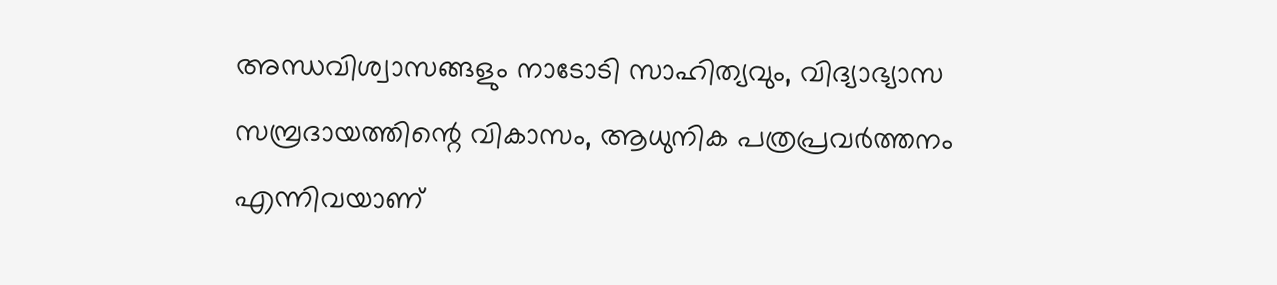അന്ധവിശ്വാസങ്ങളും നാടോടി സാഹിത്യവും, വിദ്യാഭ്യാസ സമ്പ്രദായത്തിന്റെ വികാസം, ആധുനിക പത്രപ്രവർത്തനം എന്നിവയാണ്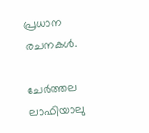പ്രധാന രചനകൾ.

ചേർത്തല ലാഫിയാലു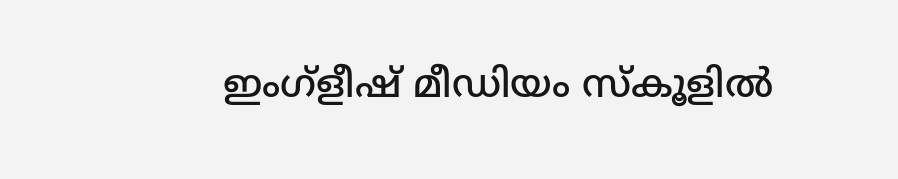ഇംഗ്ളീഷ് മീഡിയം സ്‌കൂളിൽ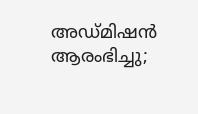അഡ്മിഷൻ ആരംഭിച്ചു;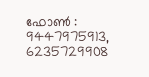ഫോൺ : 9447975913, 6235729908